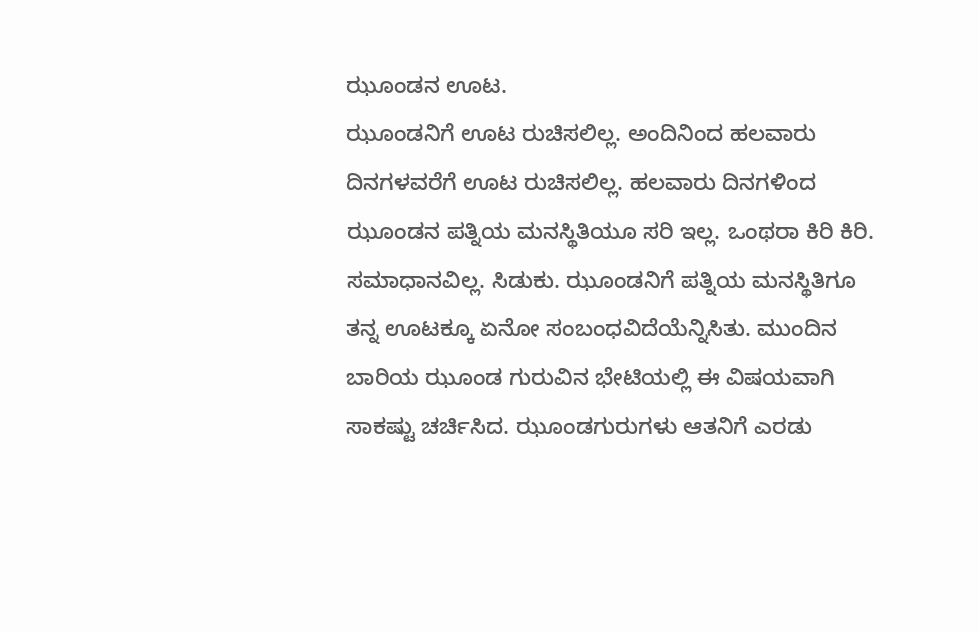ಝೂಂಡನ ಊಟ.
ಝೂಂಡನಿಗೆ ಊಟ ರುಚಿಸಲಿಲ್ಲ. ಅಂದಿನಿಂದ ಹಲವಾರು ದಿನಗಳವರೆಗೆ ಊಟ ರುಚಿಸಲಿಲ್ಲ. ಹಲವಾರು ದಿನಗಳಿಂದ ಝೂಂಡನ ಪತ್ನಿಯ ಮನಸ್ಥಿತಿಯೂ ಸರಿ ಇಲ್ಲ. ಒಂಥರಾ ಕಿರಿ ಕಿರಿ. ಸಮಾಧಾನವಿಲ್ಲ. ಸಿಡುಕು. ಝೂಂಡನಿಗೆ ಪತ್ನಿಯ ಮನಸ್ಥಿತಿಗೂ ತನ್ನ ಊಟಕ್ಕೂ ಏನೋ ಸಂಬಂಧವಿದೆಯೆನ್ನಿಸಿತು. ಮುಂದಿನ ಬಾರಿಯ ಝೂಂಡ ಗುರುವಿನ ಭೇಟಿಯಲ್ಲಿ ಈ ವಿಷಯವಾಗಿ ಸಾಕಷ್ಟು ಚರ್ಚಿಸಿದ. ಝೂಂಡಗುರುಗಳು ಆತನಿಗೆ ಎರಡು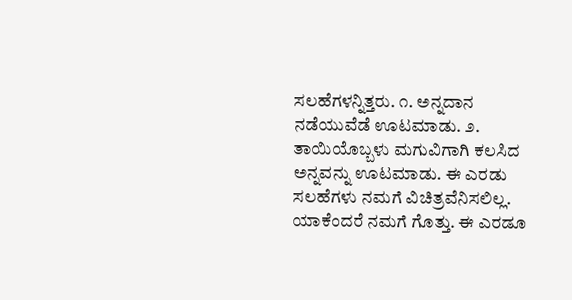ಸಲಹೆಗಳನ್ನಿತ್ತರು. ೧. ಅನ್ನದಾನ ನಡೆಯುವೆಡೆ ಊಟಮಾಡು. ೨. ತಾಯಿಯೊಬ್ಬಳು ಮಗುವಿಗಾಗಿ ಕಲಸಿದ ಅನ್ನವನ್ನು ಊಟಮಾಡು. ಈ ಎರಡು ಸಲಹೆಗಳು ನಮಗೆ ವಿಚಿತ್ರವೆನಿಸಲಿಲ್ಲ. ಯಾಕೆಂದರೆ ನಮಗೆ ಗೊತ್ತು. ಈ ಎರಡೂ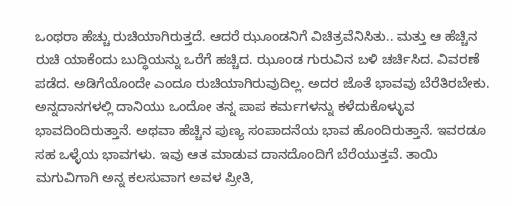ಒಂಥರಾ ಹೆಚ್ಚು ರುಚಿಯಾಗಿರುತ್ತದೆ. ಆದರೆ ಝೂಂಡನಿಗೆ ವಿಚಿತ್ರವೆನಿಸಿತು.. ಮತ್ತು ಆ ಹೆಚ್ಚಿನ ರುಚಿ ಯಾಕೆಂದು ಬುದ್ಧಿಯನ್ನು ಒರೆಗೆ ಹಚ್ಚಿದ. ಝೂಂಡ ಗುರುವಿನ ಬಳಿ ಚರ್ಚಿಸಿದ. ವಿವರಣೆ ಪಡೆದ. ಅಡಿಗೆಯೊಂದೇ ಎಂದೂ ರುಚಿಯಾಗಿರುವುದಿಲ್ಲ. ಅದರ ಜೊತೆ ಭಾವವು ಬೆರೆತಿರಬೇಕು. ಅನ್ನದಾನಗಳಲ್ಲಿ ದಾನಿಯು ಒಂದೋ ತನ್ನ ಪಾಪ ಕರ್ಮಗಳನ್ನು ಕಳೆದುಕೊಳ್ಳುವ ಭಾವದಿಂದಿರುತ್ತಾನೆ. ಅಥವಾ ಹೆಚ್ಚಿನ ಪುಣ್ಯ ಸಂಪಾದನೆಯ ಭಾವ ಹೊಂದಿರುತ್ತಾನೆ. ಇವರಡೂ ಸಹ ಒಳ್ಳೆಯ ಭಾವಗಳು. ಇವು ಆತ ಮಾಡುವ ದಾನದೊಂದಿಗೆ ಬೆರೆಯುತ್ತವೆ. ತಾಯಿ ಮಗುವಿಗಾಗಿ ಅನ್ನ ಕಲಸುವಾಗ ಅವಳ ಪ್ರೀತಿ,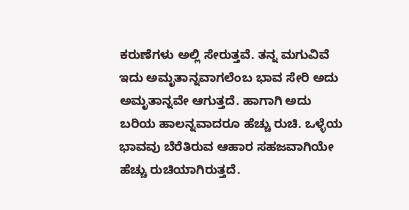ಕರುಣೆಗಳು ಅಲ್ಲಿ ಸೇರುತ್ತವೆ. ತನ್ನ ಮಗುವಿವೆ ಇದು ಅಮೃತಾನ್ನವಾಗಲೆಂಬ ಭಾವ ಸೇರಿ ಅದು ಅಮೃತಾನ್ನವೇ ಆಗುತ್ತದೆ. ಹಾಗಾಗಿ ಅದು ಬರಿಯ ಹಾಲನ್ನವಾದರೂ ಹೆಚ್ಚು ರುಚಿ. ಒಳ್ಳೆಯ ಭಾವವು ಬೆರೆತಿರುವ ಆಹಾರ ಸಹಜವಾಗಿಯೇ ಹೆಚ್ಚು ರುಚಿಯಾಗಿರುತ್ತದೆ.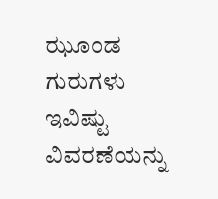ಝೂಂಡ ಗುರುಗಳು ಇವಿಷ್ಟು ವಿವರಣೆಯನ್ನು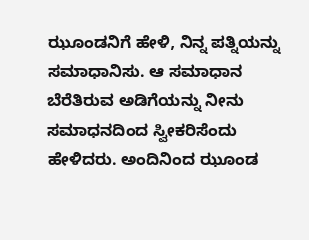ಝೂಂಡನಿಗೆ ಹೇಳಿ, ನಿನ್ನ ಪತ್ನಿಯನ್ನು ಸಮಾಧಾನಿಸು. ಆ ಸಮಾಧಾನ ಬೆರೆತಿರುವ ಅಡಿಗೆಯನ್ನು ನೀನು ಸಮಾಧನದಿಂದ ಸ್ವೀಕರಿಸೆಂದು ಹೇಳಿದರು. ಅಂದಿನಿಂದ ಝೂಂಡ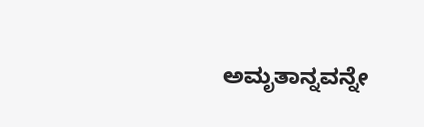ಅಮೃತಾನ್ನವನ್ನೇ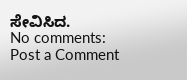ಸೇವಿಸಿದ.
No comments:
Post a Comment